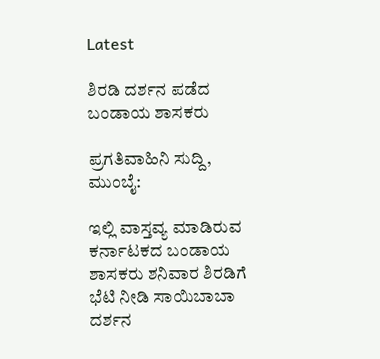Latest

ಶಿರಡಿ ದರ್ಶನ ಪಡೆದ ಬಂಡಾಯ ಶಾಸಕರು

ಪ್ರಗತಿವಾಹಿನಿ ಸುದ್ದಿ, ಮುಂಬೈ:

ಇಲ್ಲಿ ವಾಸ್ತವ್ಯ ಮಾಡಿರುವ ಕರ್ನಾಟಕದ ಬಂಡಾಯ ಶಾಸಕರು ಶನಿವಾರ ಶಿರಡಿಗೆ ಭೆಟಿ ನೀಡಿ ಸಾಯಿಬಾಬಾ ದರ್ಶನ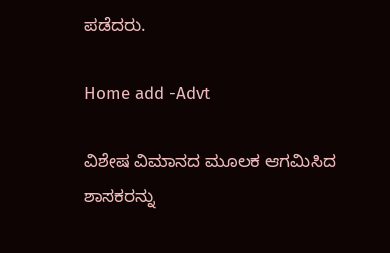ಪಡೆದರು.

Home add -Advt

ವಿಶೇಷ ವಿಮಾನದ ಮೂಲಕ ಆಗಮಿಸಿದ ಶಾಸಕರನ್ನು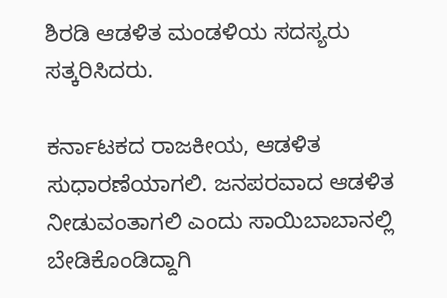ಶಿರಡಿ ಆಡಳಿತ ಮಂಡಳಿಯ ಸದಸ್ಯರು ಸತ್ಕರಿಸಿದರು.

ಕರ್ನಾಟಕದ ರಾಜಕೀಯ, ಆಡಳಿತ ಸುಧಾರಣೆಯಾಗಲಿ. ಜನಪರವಾದ ಆಡಳಿತ ನೀಡುವಂತಾಗಲಿ ಎಂದು ಸಾಯಿಬಾಬಾನಲ್ಲಿ ಬೇಡಿಕೊಂಡಿದ್ದಾಗಿ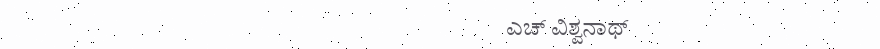ಎಚ್ ವಿಶ್ವನಾಥ್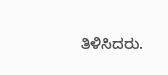ತಿಳಿಸಿದರು.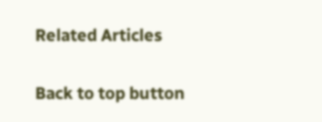Related Articles

Back to top button